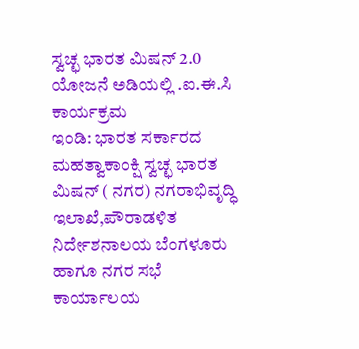ಸ್ವಚ್ಛ ಭಾರತ ಮಿಷನ್ 2.0 ಯೋಜನೆ ಅಡಿಯಲ್ಲಿ .ಐ.ಈ.ಸಿ ಕಾರ್ಯಕ್ರಮ
ಇಂಡಿ: ಭಾರತ ಸರ್ಕಾರದ ಮಹತ್ವಾಕಾಂಕ್ಷಿ ಸ್ವಚ್ಛ ಭಾರತ ಮಿಷನ್ ( ನಗರ) ನಗರಾಭಿವೃದ್ಧಿ ಇಲಾಖೆ,ಪೌರಾಡಳಿತ ನಿರ್ದೇಶನಾಲಯ ಬೆಂಗಳೂರು ಹಾಗೂ ನಗರ ಸಭೆ ಕಾರ್ಯಾಲಯ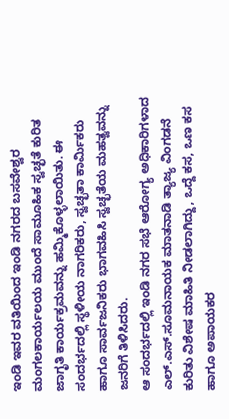ಇಂಡಿ ಇವರ ವತಿಯಿಂದ ಇಂಡಿ ನಗರದ ಬಸವೇಶ್ವರ ಮಂಗಲಕಾರ್ಯಲಯ ಮುಂದೆ ಸಾಮೂಹಿಕ ಸ್ವಚ್ಛತೆ ಕುರಿತ ಜಾಗೃತಿ ಕಾರ್ಯಕ್ರಮವನ್ನು ಹಮ್ಮಿಕೊಳ್ಳಲಾಯಿತು. ಈ ಸಂದರ್ಭದಲ್ಲಿ ಸ್ಥಳೀಯ ನಾಗರಿಕರು, ಸ್ವಚ್ಛತಾ ಕಾರ್ಮಿಕರು ಹಾಗೂ ಸಾರ್ವಜನಿಕರು ಭಾಗವಹಿಸಿ ಸ್ವಚ್ಛತೆಯ ಮಹತ್ವವನ್ನು ಜನರಿಗೆ ತಿಳಿಸಿದರು.
ಆ ಸಂದರ್ಭದಲ್ಲಿ ಇಂಡಿ ನಗರ ಸಭೆ ಆರೋಗ್ಯ ಅಧಿಕಾರಿಗಳಾದ ಎಲ್.ಎಸ್.ಸೂಮನಾಯಕ ಮಾತನಾಡಿ ತ್ಯಾಜ್ಯ ವಿಂಗಡನೆ ಕುರಿತು ವಿಶೇಷ ಮಾಹಿತಿ ನೀಡಲಾಗಿದ್ದು, ಒದ್ದೆ ಕಸ, ಒಣ ಕಸ ಹಾಗೂ ಅಪಾಯಕರ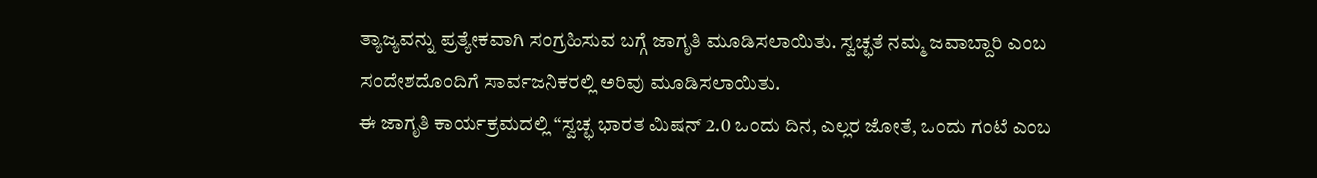ತ್ಯಾಜ್ಯವನ್ನು ಪ್ರತ್ಯೇಕವಾಗಿ ಸಂಗ್ರಹಿಸುವ ಬಗ್ಗೆ ಜಾಗೃತಿ ಮೂಡಿಸಲಾಯಿತು. ಸ್ವಚ್ಛತೆ ನಮ್ಮ ಜವಾಬ್ದಾರಿ ಎಂಬ ಸಂದೇಶದೊಂದಿಗೆ ಸಾರ್ವಜನಿಕರಲ್ಲಿ ಅರಿವು ಮೂಡಿಸಲಾಯಿತು.
ಈ ಜಾಗೃತಿ ಕಾರ್ಯಕ್ರಮದಲ್ಲಿ “ಸ್ವಚ್ಛ ಭಾರತ ಮಿಷನ್ 2.0 ಒಂದು ದಿನ, ಎಲ್ಲರ ಜೋತೆ, ಒಂದು ಗಂಟೆ ಎಂಬ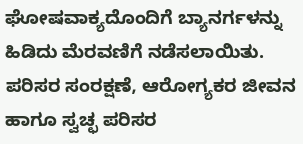ಘೋಷವಾಕ್ಯದೊಂದಿಗೆ ಬ್ಯಾನರ್ಗಳನ್ನು ಹಿಡಿದು ಮೆರವಣಿಗೆ ನಡೆಸಲಾಯಿತು. ಪರಿಸರ ಸಂರಕ್ಷಣೆ, ಆರೋಗ್ಯಕರ ಜೀವನ ಹಾಗೂ ಸ್ವಚ್ಛ ಪರಿಸರ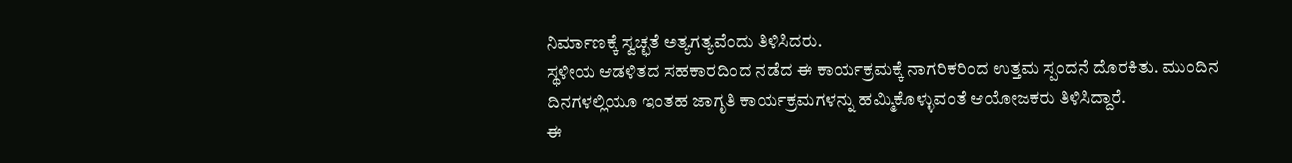ನಿರ್ಮಾಣಕ್ಕೆ ಸ್ವಚ್ಛತೆ ಅತ್ಯಗತ್ಯವೆಂದು ತಿಳಿಸಿದರು.
ಸ್ಥಳೀಯ ಆಡಳಿತದ ಸಹಕಾರದಿಂದ ನಡೆದ ಈ ಕಾರ್ಯಕ್ರಮಕ್ಕೆ ನಾಗರಿಕರಿಂದ ಉತ್ತಮ ಸ್ಪಂದನೆ ದೊರಕಿತು. ಮುಂದಿನ ದಿನಗಳಲ್ಲಿಯೂ ಇಂತಹ ಜಾಗೃತಿ ಕಾರ್ಯಕ್ರಮಗಳನ್ನು ಹಮ್ಮಿಕೊಳ್ಳುವಂತೆ ಆಯೋಜಕರು ತಿಳಿಸಿದ್ದಾರೆ.
ಈ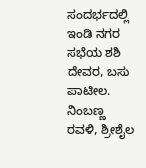ಸಂದರ್ಭದಲ್ಲಿ ಇಂಡಿ ನಗರ ಸಭೆಯ ಶಶಿ ದೇವರ, ಬಸು ಪಾಟೀಲ. ನಿಂಬಣ್ಣ ರವಳಿ, ಶ್ರೀಶೈಲ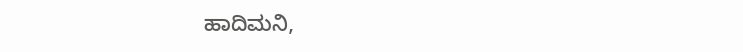ಹಾದಿಮನಿ,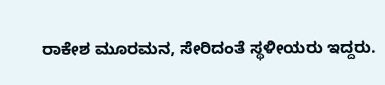ರಾಕೇಶ ಮೂರಮನ, ಸೇರಿದಂತೆ ಸ್ಥಳೀಯರು ಇದ್ದರು.